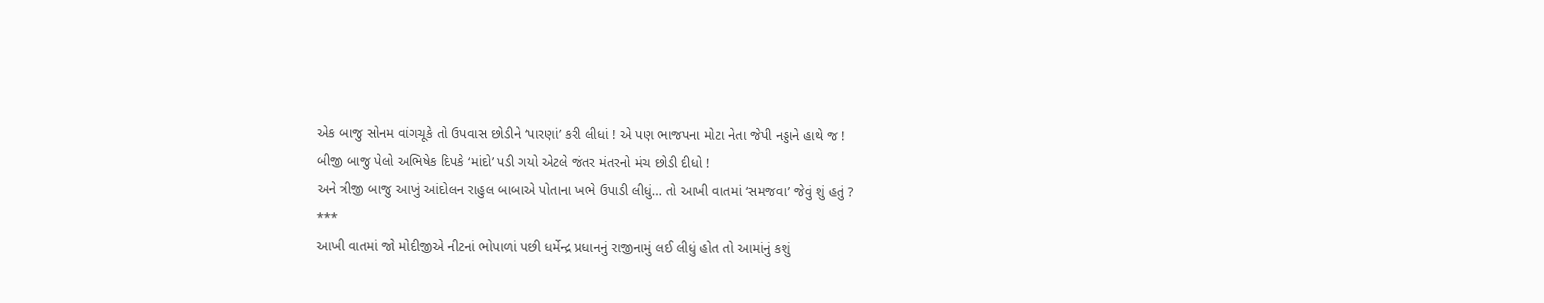એક બાજુ સોનમ વાંગચૂકે તો ઉપવાસ છોડીને ‘પારણાં’ કરી લીધાં ! એ પણ ભાજપના મોટા નેતા જેપી નડ્ડાને હાથે જ !
બીજી બાજુ પેલો અભિષેક દિપકે ‘માંદો’ પડી ગયો એટલે જંતર મંતરનો મંચ છોડી દીધો !
અને ત્રીજી બાજુ આખું આંદોલન રાહુલ બાબાએ પોતાના ખભે ઉપાડી લીધું… તો આખી વાતમાં ‘સમજવા’ જેવું શું હતું ?
***
આખી વાતમાં જો મોદીજીએ નીટનાં ભોપાળાં પછી ધર્મેન્દ્ર પ્રધાનનું રાજીનામું લઈ લીધું હોત તો આમાંનું કશું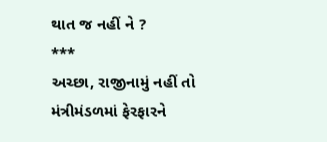થાત જ નહીં ને ?
***
અચ્છા, રાજીનામું નહીં તો મંત્રીમંડળમાં ફેરફારને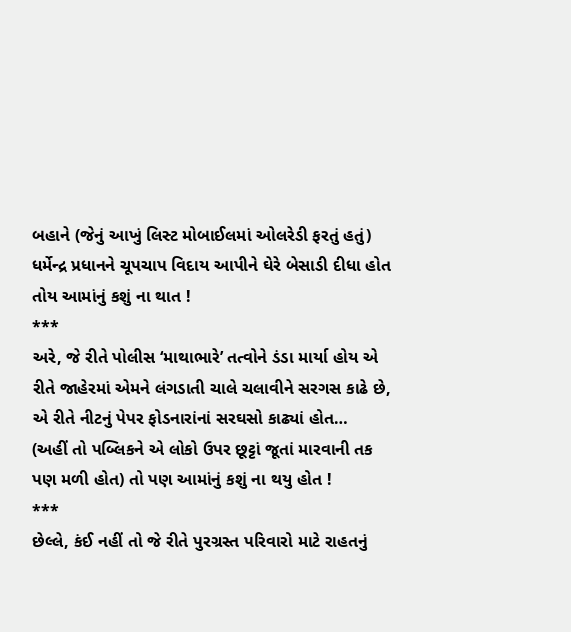બહાને (જેનું આખું લિસ્ટ મોબાઈલમાં ઓલરેડી ફરતું હતું) ધર્મેન્દ્ર પ્રધાનને ચૂપચાપ વિદાય આપીને ઘેરે બેસાડી દીધા હોત તોય આમાંનું કશું ના થાત !
***
અરે, જે રીતે પોલીસ ‘માથાભારે’ તત્વોને ડંડા માર્યા હોય એ રીતે જાહેરમાં એમને લંગડાતી ચાલે ચલાવીને સરગસ કાઢે છે, એ રીતે નીટનું પેપર ફોડનારાંનાં સરઘસો કાઢ્યાં હોત…
(અહીં તો પબ્લિકને એ લોકો ઉપર છૂટ્ટાં જૂતાં મારવાની તક પણ મળી હોત) તો પણ આમાંનું કશું ના થયુ હોત !
***
છેલ્લે, કંઈ નહીં તો જે રીતે પુરગ્રસ્ત પરિવારો માટે રાહતનું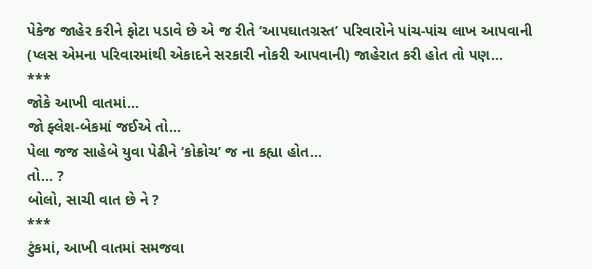પેકેજ જાહેર કરીને ફોટા પડાવે છે એ જ રીતે ‘આપઘાતગ્રસ્ત’ પરિવારોને પાંચ-પાંચ લાખ આપવાની (પ્લસ એમના પરિવારમાંથી એકાદને સરકારી નોકરી આપવાની) જાહેરાત કરી હોત તો પણ…
***
જોકે આખી વાતમાં…
જો ફ્લેશ-બેકમાં જઈએ તો…
પેલા જજ સાહેબે યુવા પેઢીને ‘કોક્રોચ’ જ ના કહ્યા હોત…
તો… ?
બોલો, સાચી વાત છે ને ?
***
ટુંકમાં, આખી વાતમાં સમજવા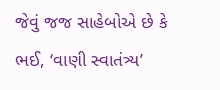જેવું જજ સાહેબોએ છે કે ભઈ, ‘વાણી સ્વાતંત્ર્ય’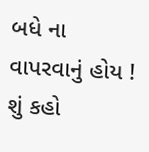બધે ના વાપરવાનું હોય !
શું કહો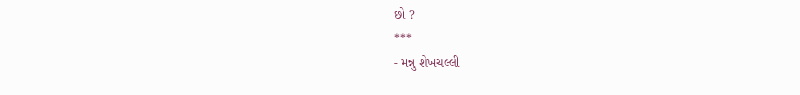છો ?
***
- મન્નુ શેખચલ્લી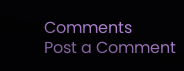Comments
Post a Comment